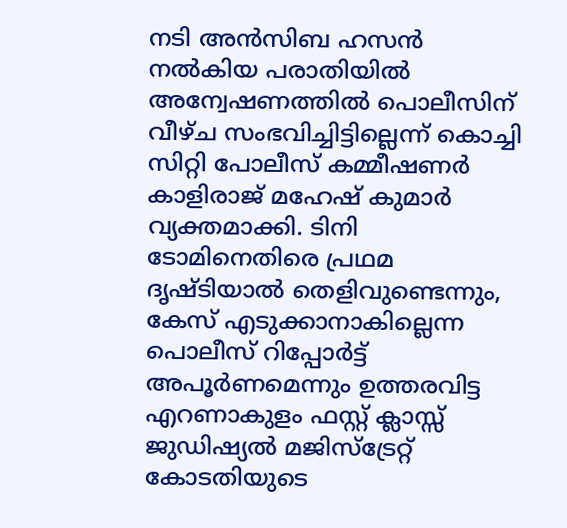നടി അൻസിബ ഹസൻ നൽകിയ പരാതിയിൽ അന്വേഷണത്തിൽ പൊലീസിന് വീഴ്ച സംഭവിച്ചിട്ടില്ലെന്ന് കൊച്ചി സിറ്റി പോലീസ് കമ്മീഷണർ കാളിരാജ് മഹേഷ് കുമാർ വ്യക്തമാക്കി. ടിനി ടോമിനെതിരെ പ്രഥമ ദൃഷ്ടിയാൽ തെളിവുണ്ടെന്നും, കേസ് എടുക്കാനാകില്ലെന്ന പൊലീസ് റിപ്പോർട്ട് അപൂർണമെന്നും ഉത്തരവിട്ട എറണാകുളം ഫസ്റ്റ് ക്ലാസ്സ് ജുഡിഷ്യൽ മജിസ്ട്രേറ്റ് കോടതിയുടെ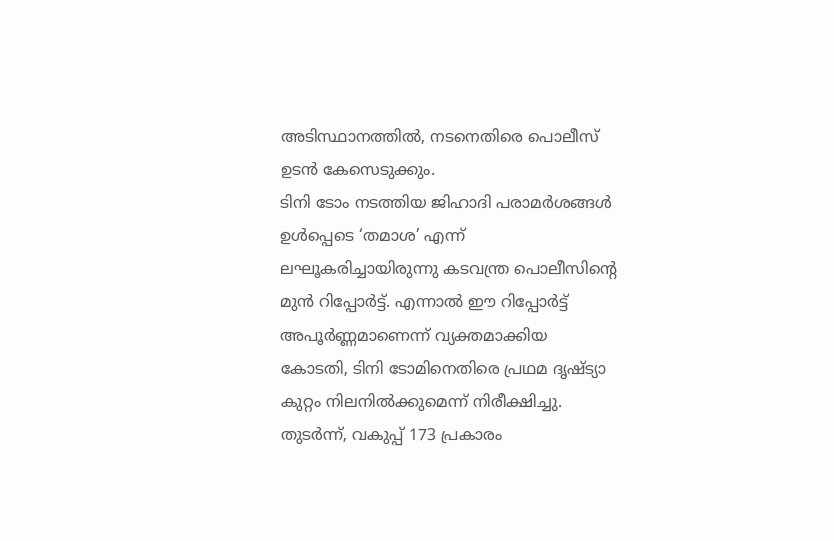അടിസ്ഥാനത്തിൽ, നടനെതിരെ പൊലീസ് ഉടൻ കേസെടുക്കും.
ടിനി ടോം നടത്തിയ ജിഹാദി പരാമർശങ്ങൾ ഉൾപ്പെടെ ‘തമാശ’ എന്ന് ലഘൂകരിച്ചായിരുന്നു കടവന്ത്ര പൊലീസിന്റെ മുൻ റിപ്പോർട്ട്. എന്നാൽ ഈ റിപ്പോർട്ട് അപൂർണ്ണമാണെന്ന് വ്യക്തമാക്കിയ കോടതി, ടിനി ടോമിനെതിരെ പ്രഥമ ദൃഷ്ട്യാ കുറ്റം നിലനിൽക്കുമെന്ന് നിരീക്ഷിച്ചു. തുടർന്ന്, വകുപ്പ് 173 പ്രകാരം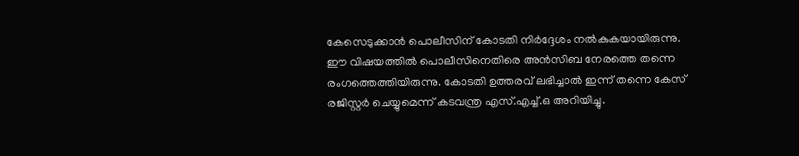കേസെടുക്കാൻ പൊലീസിന് കോടതി നിർദ്ദേശം നൽകുകയായിരുന്നു.
ഈ വിഷയത്തിൽ പൊലീസിനെതിരെ അൻസിബ നേരത്തെ തന്നെ രംഗത്തെത്തിയിരുന്നു. കോടതി ഉത്തരവ് ലഭിച്ചാൽ ഇന്ന് തന്നെ കേസ് രജിസ്റ്റർ ചെയ്യുമെന്ന് കടവന്ത്ര എസ്.എച്ച്.ഒ അറിയിച്ചു.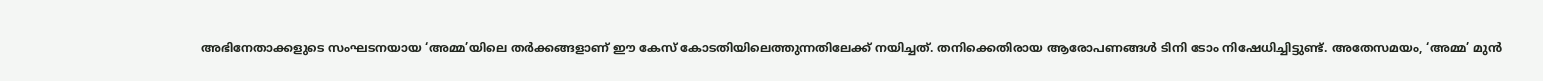അഭിനേതാക്കളുടെ സംഘടനയായ ‘അമ്മ’യിലെ തർക്കങ്ങളാണ് ഈ കേസ് കോടതിയിലെത്തുന്നതിലേക്ക് നയിച്ചത്. തനിക്കെതിരായ ആരോപണങ്ങൾ ടിനി ടോം നിഷേധിച്ചിട്ടുണ്ട്. അതേസമയം, ‘അമ്മ’ മുൻ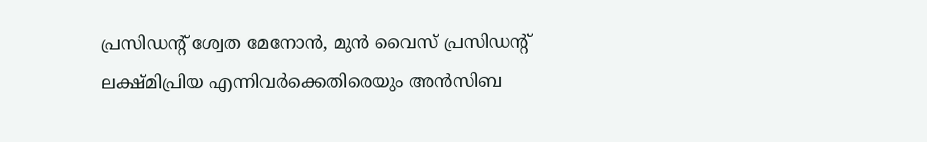പ്രസിഡന്റ് ശ്വേത മേനോൻ, മുൻ വൈസ് പ്രസിഡന്റ് ലക്ഷ്മിപ്രിയ എന്നിവർക്കെതിരെയും അൻസിബ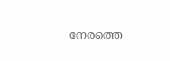നേരത്തെ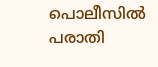പൊലീസിൽ പരാതി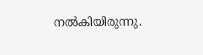നൽകിയിരുന്നു.